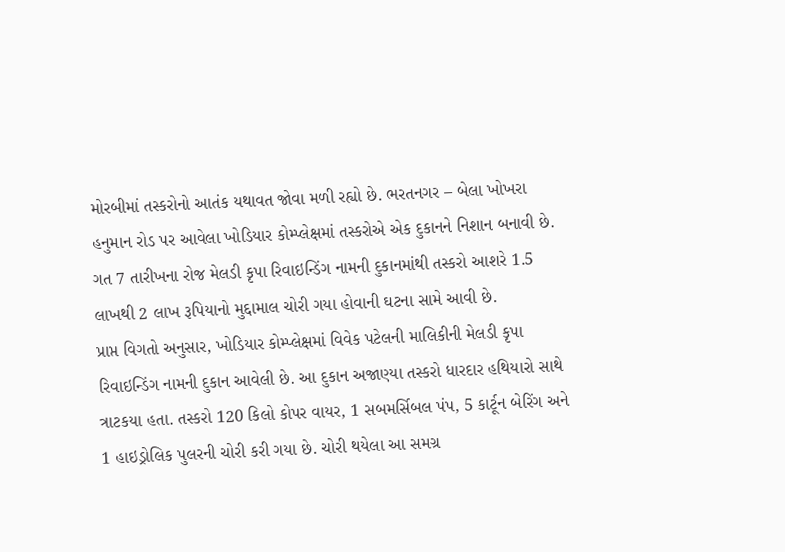મોરબીમાં તસ્કરોનો આતંક યથાવત જોવા મળી રહ્યો છે. ભરતનગર – બેલા ખોખરા હનુમાન રોડ પર આવેલા ખોડિયાર કોમ્પ્લેક્ષમાં તસ્કરોએ એક દુકાનને નિશાન બનાવી છે. ગત 7 તારીખના રોજ મેલડી કૃપા રિવાઇન્ડિંગ નામની દુકાનમાંથી તસ્કરો આશરે 1.5 લાખથી 2 લાખ રૂપિયાનો મુદ્દામાલ ચોરી ગયા હોવાની ઘટના સામે આવી છે.
પ્રાપ્ત વિગતો અનુસાર, ખોડિયાર કોમ્પ્લેક્ષમાં વિવેક પટેલની માલિકીની મેલડી કૃપા રિવાઇન્ડિંગ નામની દુકાન આવેલી છે. આ દુકાન અજાણ્યા તસ્કરો ધારદાર હથિયારો સાથે ત્રાટકયા હતા. તસ્કરો 120 કિલો કોપર વાયર, 1 સબમર્સિબલ પંપ, 5 કાર્ટૂન બેરિંગ અને 1 હાઇડ્રોલિક પુલરની ચોરી કરી ગયા છે. ચોરી થયેલા આ સમગ્ર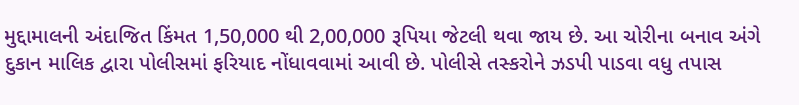મુદ્દામાલની અંદાજિત કિંમત 1,50,000 થી 2,00,000 રૂપિયા જેટલી થવા જાય છે. આ ચોરીના બનાવ અંગે દુકાન માલિક દ્વારા પોલીસમાં ફરિયાદ નોંધાવવામાં આવી છે. પોલીસે તસ્કરોને ઝડપી પાડવા વધુ તપાસ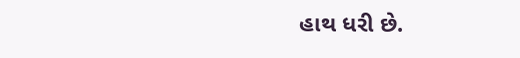હાથ ધરી છે.